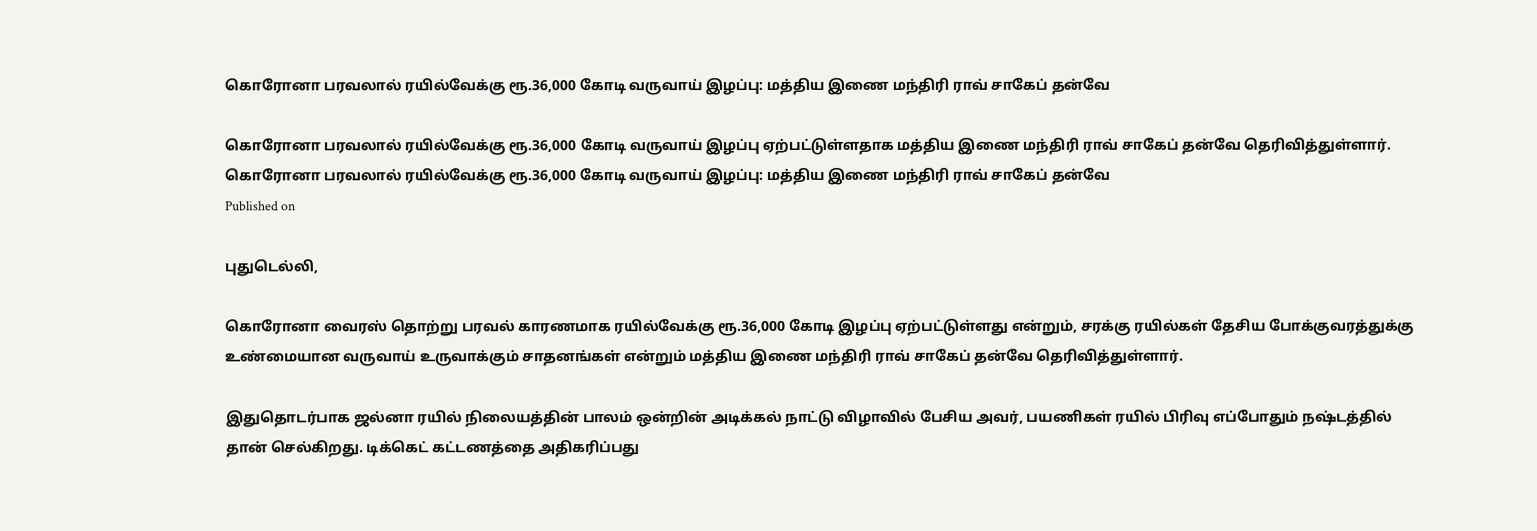கொரோனா பரவலால் ரயில்வேக்கு ரூ.36,000 கோடி வருவாய் இழப்பு: மத்திய இணை மந்திரி ராவ் சாகேப் தன்வே

கொரோனா பரவலால் ரயில்வேக்கு ரூ.36,000 கோடி வருவாய் இழப்பு ஏற்பட்டுள்ளதாக மத்திய இணை மந்திரி ராவ் சாகேப் தன்வே தெரிவித்துள்ளார்.
கொரோனா பரவலால் ரயில்வேக்கு ரூ.36,000 கோடி வருவாய் இழப்பு: மத்திய இணை மந்திரி ராவ் சாகேப் தன்வே
Published on

புதுடெல்லி,

கொரோனா வைரஸ் தொற்று பரவல் காரணமாக ரயில்வேக்கு ரூ.36,000 கோடி இழப்பு ஏற்பட்டுள்ளது என்றும், சரக்கு ரயில்கள் தேசிய போக்குவரத்துக்கு உண்மையான வருவாய் உருவாக்கும் சாதனங்கள் என்றும் மத்திய இணை மந்திரி ராவ் சாகேப் தன்வே தெரிவித்துள்ளார்.

இதுதொடர்பாக ஜல்னா ரயில் நிலையத்தின் பாலம் ஒன்றின் அடிக்கல் நாட்டு விழாவில் பேசிய அவர், பயணிகள் ரயில் பிரிவு எப்போதும் நஷ்டத்தில் தான் செல்கிறது. டிக்கெட் கட்டணத்தை அதிகரிப்பது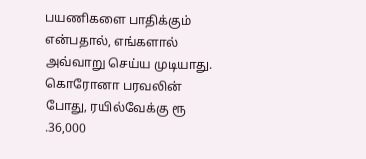பயணிகளை பாதிக்கும் என்பதால், எங்களால் அவ்வாறு செய்ய முடியாது. கொரோனா பரவலின் போது, ரயில்வேக்கு ரூ .36,000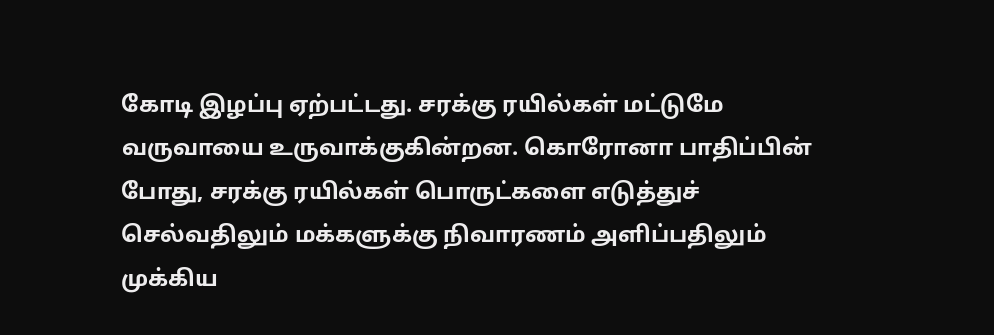கோடி இழப்பு ஏற்பட்டது. சரக்கு ரயில்கள் மட்டுமே வருவாயை உருவாக்குகின்றன. கொரோனா பாதிப்பின் போது, சரக்கு ரயில்கள் பொருட்களை எடுத்துச் செல்வதிலும் மக்களுக்கு நிவாரணம் அளிப்பதிலும் முக்கிய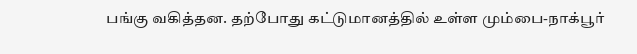பங்கு வகித்தன. தற்போது கட்டுமானத்தில் உள்ள மும்பை-நாக்பூர்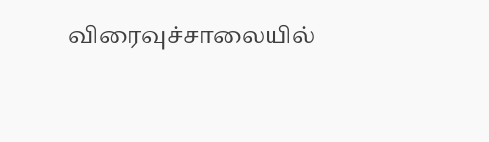விரைவுச்சாலையில்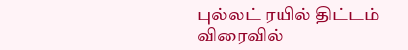புல்லட் ரயில் திட்டம் விரைவில்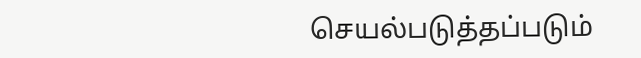செயல்படுத்தப்படும்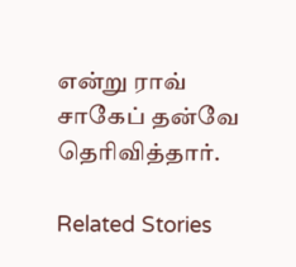என்று ராவ் சாகேப் தன்வே தெரிவித்தார்.

Related Stories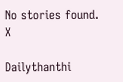No stories found.
X

Dailythanthi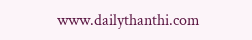www.dailythanthi.com